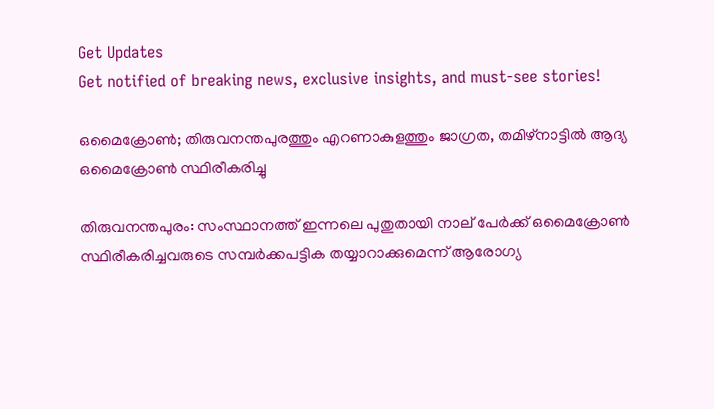Get Updates
Get notified of breaking news, exclusive insights, and must-see stories!

ഒമൈക്രോണ്‍; തിരുവനന്തപുരത്തും എറണാകുളത്തും ജാഗ്രത, തമിഴ്‌നാട്ടില്‍ ആദ്യ ഒമൈക്രോണ്‍ സ്ഥിരീകരിച്ചു

തിരുവനന്തപുരം: സംസ്ഥാനത്ത് ഇന്നലെ പുതുതായി നാല് പേര്‍ക്ക് ഒമൈക്രോണ്‍ സ്ഥിരീകരിച്ചവരുടെ സമ്പര്‍ക്കപട്ടിക തയ്യാറാക്കുമെന്ന് ആരോഗ്യ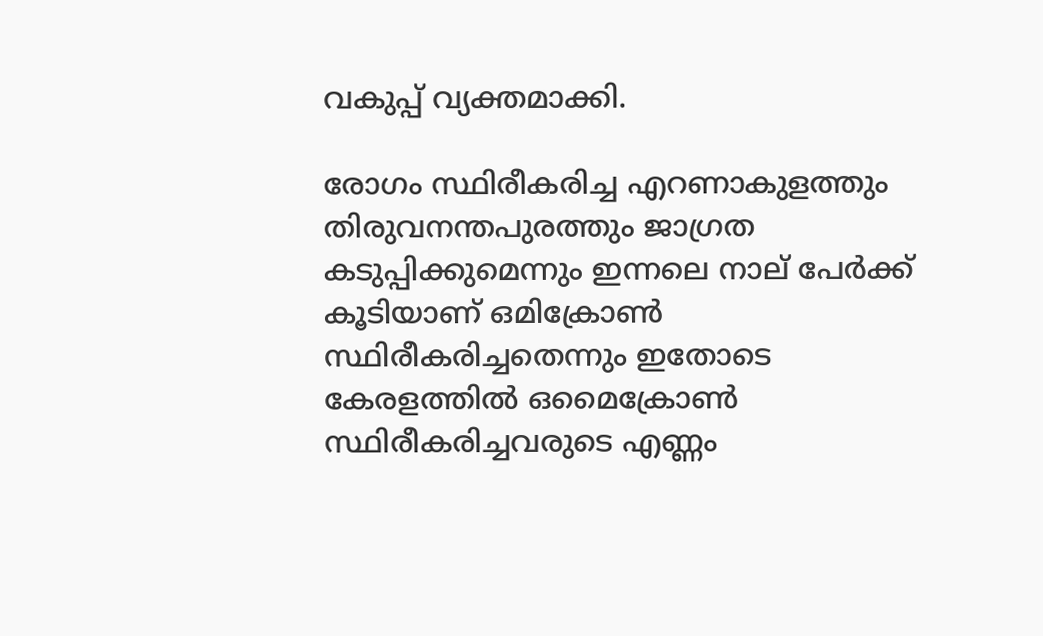വകുപ്പ് വ്യക്തമാക്കി.

രോഗം സ്ഥിരീകരിച്ച എറണാകുളത്തും തിരുവനന്തപുരത്തും ജാഗ്രത കടുപ്പിക്കുമെന്നും ഇന്നലെ നാല് പേര്‍ക്ക് കൂടിയാണ് ഒമിക്രോണ്‍ സ്ഥിരീകരിച്ചതെന്നും ഇതോടെ കേരളത്തില്‍ ഒമൈക്രോണ്‍ സ്ഥിരീകരിച്ചവരുടെ എണ്ണം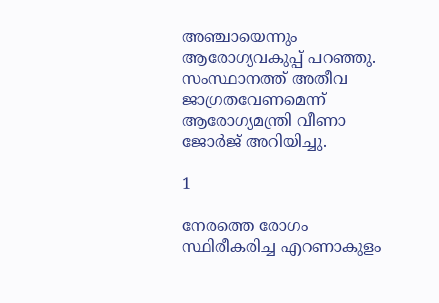അഞ്ചായെന്നും ആരോഗ്യവകുപ്പ് പറഞ്ഞു. സംസ്ഥാനത്ത് അതീവ ജാഗ്രതവേണമെന്ന് ആരോഗ്യമന്ത്രി വീണാ ജോര്‍ജ് അറിയിച്ചു.

1

നേരത്തെ രോഗം സ്ഥിരീകരിച്ച എറണാകുളം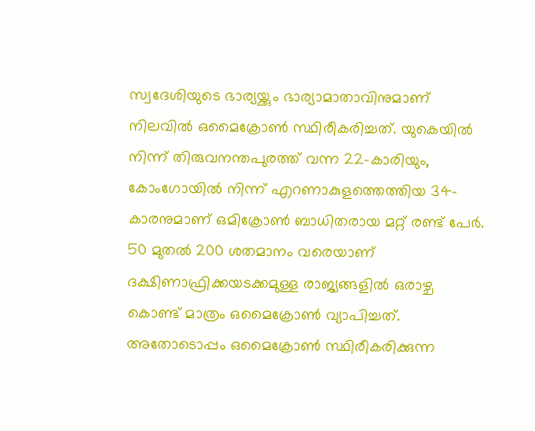സ്വദേശിയുടെ ഭാര്യയ്ക്കും ഭാര്യാമാതാവിനുമാണ് നിലവില്‍ ഒമൈക്രോണ്‍ സ്ഥിരീകരിച്ചത്. യുകെയില്‍ നിന്ന് തിരുവനന്തപുരത്ത് വന്ന 22-കാരിയും, കോംഗോയില്‍ നിന്ന് എറണാകുളത്തെത്തിയ 34-കാരനുമാണ് ഒമിക്രോണ്‍ ബാധിതരായ മറ്റ് രണ്ട് പേര്‍. 50 മുതല്‍ 200 ശതമാനം വരെയാണ് ദക്ഷിണാഫ്രിക്കയടക്കമുള്ള രാജ്യങ്ങളില്‍ ഒരാഴ്ച കൊണ്ട് മാത്രം ഒമൈക്രോണ്‍ വ്യാപിച്ചത്. അതോടൊപ്പം ഒമൈക്രോണ്‍ സ്ഥിരീകരിക്കുന്ന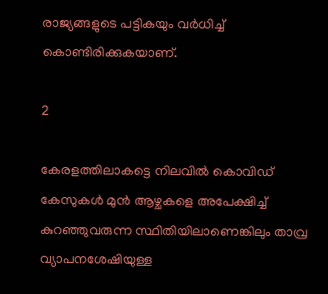രാജ്യങ്ങളുടെ പട്ടികയും വര്‍ധിച്ച് കൊണ്ടിരിക്കുകയാണ്.

2

കേരളത്തിലാകട്ടെ നിലവില്‍ കൊവിഡ് കേസുകള്‍ മുന്‍ ആഴ്ചകളെ അപേക്ഷിച്ച് കുറഞ്ഞുവരുന്ന സ്ഥിതിയിലാണെങ്കിലും താവ്ര വ്യാപനശേഷിയുള്ള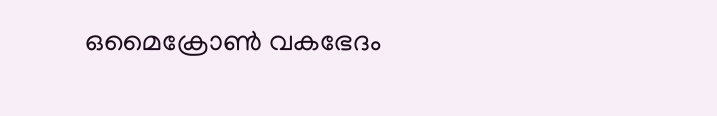ഒമൈക്രോണ്‍ വകഭേദം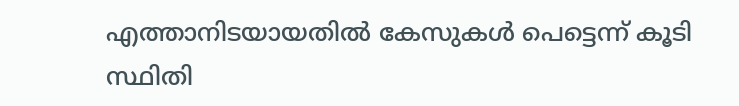എത്താനിടയായതില്‍ കേസുകള്‍ പെട്ടെന്ന് കൂടി സ്ഥിതി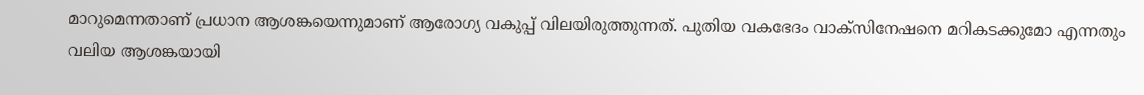മാറുമെന്നതാണ് പ്രധാന ആശങ്കയെന്നുമാണ് ആരോഗ്യ വകുപ്പ് വിലയിരുത്തുന്നത്. പുതിയ വകഭേദം വാക്‌സിനേഷനെ മറികടക്കുമോ എന്നതും വലിയ ആശങ്കയായി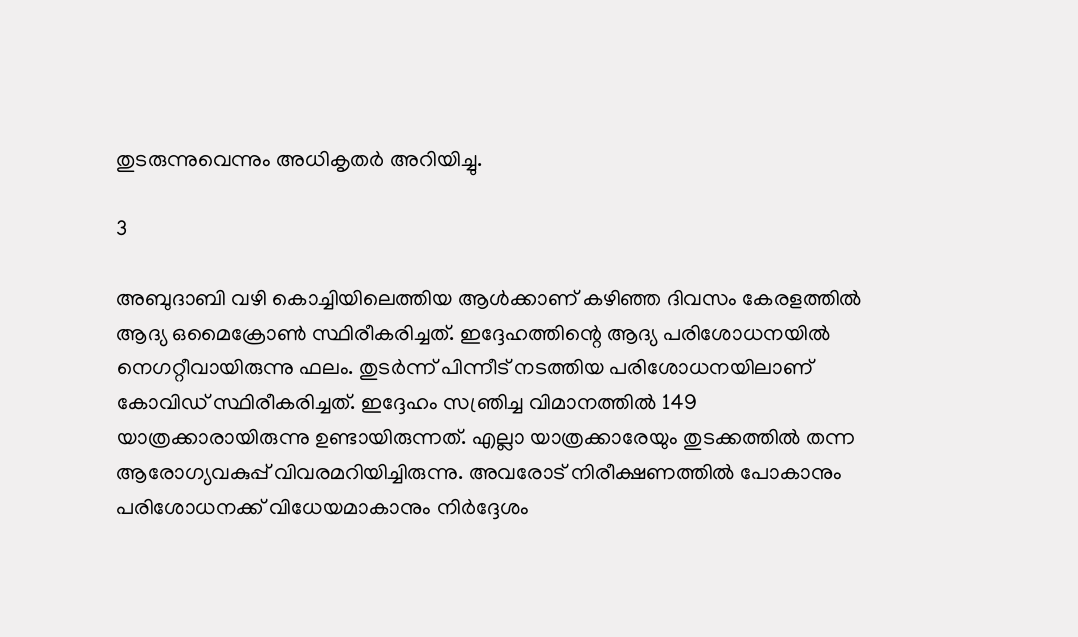തുടരുന്നുവെന്നും അധികൃതര്‍ അറിയിച്ചു.

3

അബുദാബി വഴി കൊച്ചിയിലെത്തിയ ആള്‍ക്കാണ് കഴിഞ്ഞ ദിവസം കേരളത്തില്‍ ആദ്യ ഒമൈക്രോണ്‍ സ്ഥിരീകരിച്ചത്. ഇദ്ദേഹത്തിന്റെ ആദ്യ പരിശോധനയില്‍ നെഗറ്റീവായിരുന്നു ഫലം. തുടര്‍ന്ന് പിന്നീട് നടത്തിയ പരിശോധനയിലാണ് കോവിഡ് സ്ഥിരീകരിച്ചത്. ഇദ്ദേഹം സഞ്രിച്ച വിമാനത്തില്‍ 149 യാത്രക്കാരായിരുന്നു ഉണ്ടായിരുന്നത്. എല്ലാ യാത്രക്കാരേയും തുടക്കത്തില്‍ തന്ന ആരോഗ്യവകുപ്പ് വിവരമറിയിച്ചിരുന്നു. അവരോട് നിരീക്ഷണത്തില്‍ പോകാനും പരിശോധനക്ക് വിധേയമാകാനും നിര്‍ദ്ദേശം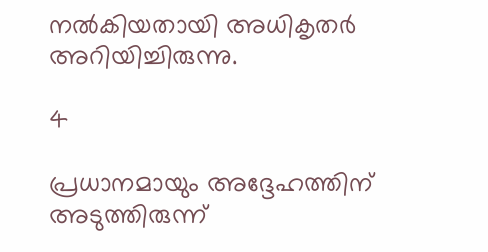നല്‍കിയതായി അധികൃതര്‍ അറിയിച്ചിരുന്നു.

4

പ്രധാനമായും അദ്ദേഹത്തിന് അടുത്തിരുന്ന്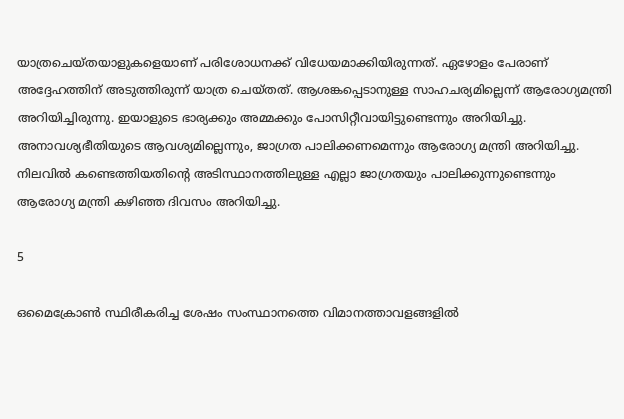യാത്രചെയ്തയാളുകളെയാണ് പരിശോധനക്ക് വിധേയമാക്കിയിരുന്നത്. ഏഴോളം പേരാണ് അദ്ദേഹത്തിന് അടുത്തിരുന്ന് യാത്ര ചെയ്തത്. ആശങ്കപ്പെടാനുള്ള സാഹചര്യമില്ലെന്ന് ആരോഗ്യമന്ത്രി അറിയിച്ചിരുന്നു. ഇയാളുടെ ഭാര്യക്കും അമ്മക്കും പോസിറ്റീവായിട്ടുണ്ടെന്നും അറിയിച്ചു. അനാവശ്യഭീതിയുടെ ആവശ്യമില്ലെന്നും, ജാഗ്രത പാലിക്കണമെന്നും ആരോഗ്യ മന്ത്രി അറിയിച്ചു. നിലവില്‍ കണ്ടെത്തിയതിന്റെ അടിസ്ഥാനത്തിലുള്ള എല്ലാ ജാഗ്രതയും പാലിക്കുന്നുണ്ടെന്നും ആരോഗ്യ മന്ത്രി കഴിഞ്ഞ ദിവസം അറിയിച്ചു.

5

ഒമൈക്രോണ്‍ സ്ഥിരീകരിച്ച ശേഷം സംസ്ഥാനത്തെ വിമാനത്താവളങ്ങളില്‍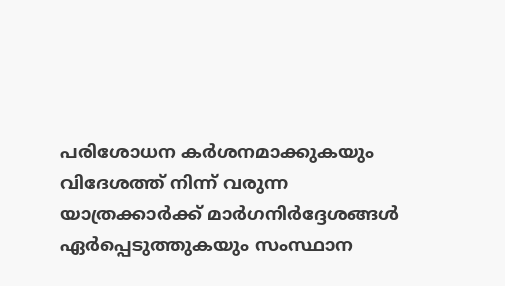പരിശോധന കര്‍ശനമാക്കുകയും വിദേശത്ത് നിന്ന് വരുന്ന യാത്രക്കാര്‍ക്ക് മാര്‍ഗനിര്‍ദ്ദേശങ്ങള്‍ ഏര്‍പ്പെടുത്തുകയും സംസ്ഥാന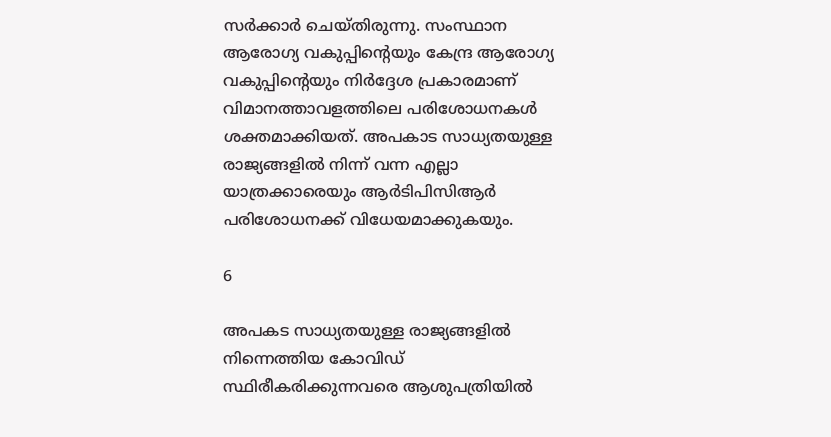സര്‍ക്കാര്‍ ചെയ്തിരുന്നു. സംസ്ഥാന ആരോഗ്യ വകുപ്പിന്റെയും കേന്ദ്ര ആരോഗ്യ വകുപ്പിന്റെയും നിര്‍ദ്ദേശ പ്രകാരമാണ് വിമാനത്താവളത്തിലെ പരിശോധനകള്‍ ശക്തമാക്കിയത്. അപകാട സാധ്യതയുള്ള രാജ്യങ്ങളില്‍ നിന്ന് വന്ന എല്ലാ യാത്രക്കാരെയും ആര്‍ടിപിസിആര്‍ പരിശോധനക്ക് വിധേയമാക്കുകയും.

6

അപകട സാധ്യതയുള്ള രാജ്യങ്ങളില്‍ നിന്നെത്തിയ കോവിഡ് സ്ഥിരീകരിക്കുന്നവരെ ആശുപത്രിയില്‍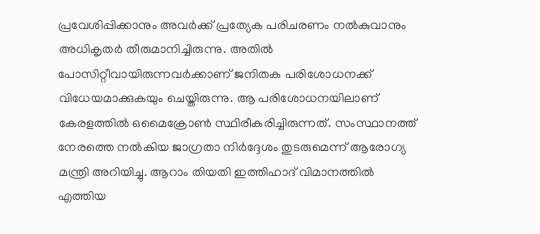പ്രവേശിപ്പിക്കാനും അവര്‍ക്ക് പ്രത്യേക പരിചരണം നല്‍കുവാനും അധികൃതര്‍ തീരുമാനിച്ചിരുന്നു. അതില്‍ പോസിറ്റീവായിരുന്നവര്‍ക്കാണ് ജനിതക പരിശോധനക്ക് വിധേയമാക്കുകയും ചെയ്തിരുന്നു. ആ പരിശോധനയിലാണ് കേരളത്തില്‍ ഒമൈക്രോണ്‍ സ്ഥിരീകരിച്ചിരുന്നത്. സംസ്ഥാനത്ത് നേരത്തെ നല്‍കിയ ജാഗ്രതാ നിര്‍ദ്ദേശം തുടരുമെന്ന് ആരോഗ്യ മന്ത്രി അറിയിച്ചു. ആറാം തിയതി ഇത്തിഹാദ് വിമാനത്തില്‍ എത്തിയ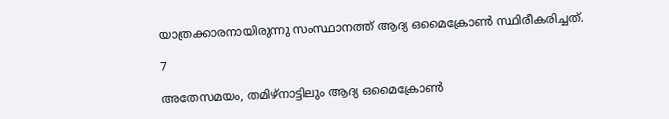യാത്രക്കാരനായിരുന്നു സംസ്ഥാനത്ത് ആദ്യ ഒമൈക്രോണ്‍ സ്ഥിരീകരിച്ചത്.

7

അതേസമയം, തമിഴ്‌നാട്ടിലും ആദ്യ ഒമൈക്രോണ്‍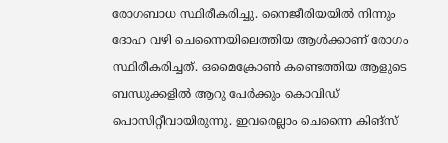രോഗബാധ സ്ഥിരീകരിച്ചു. നൈജീരിയയില്‍ നിന്നും ദോഹ വഴി ചെന്നൈയിലെത്തിയ ആള്‍ക്കാണ് രോഗം സ്ഥിരീകരിച്ചത്. ഒമൈക്രോണ്‍ കണ്ടെത്തിയ ആളുടെ ബന്ധുക്കളില്‍ ആറു പേര്‍ക്കും കൊവിഡ് പൊസിറ്റീവായിരുന്നു. ഇവരെല്ലാം ചെന്നൈ കിങ്‌സ്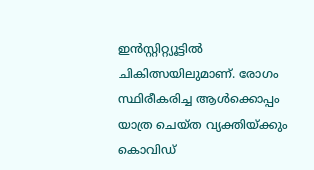ഇന്‍സ്റ്റിറ്റ്യൂട്ടില്‍ ചികിത്സയിലുമാണ്. രോഗം സ്ഥിരീകരിച്ച ആള്‍ക്കൊപ്പം യാത്ര ചെയ്ത വ്യക്തിയ്ക്കും കൊവിഡ്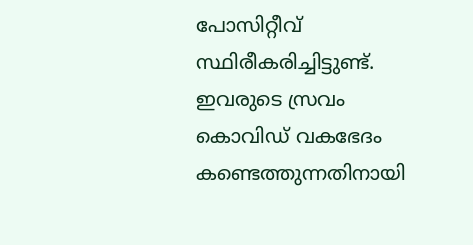പോസിറ്റീവ് സ്ഥിരീകരിച്ചിട്ടുണ്ട്. ഇവരുടെ സ്രവം കൊവിഡ് വകഭേദം കണ്ടെത്തുന്നതിനായി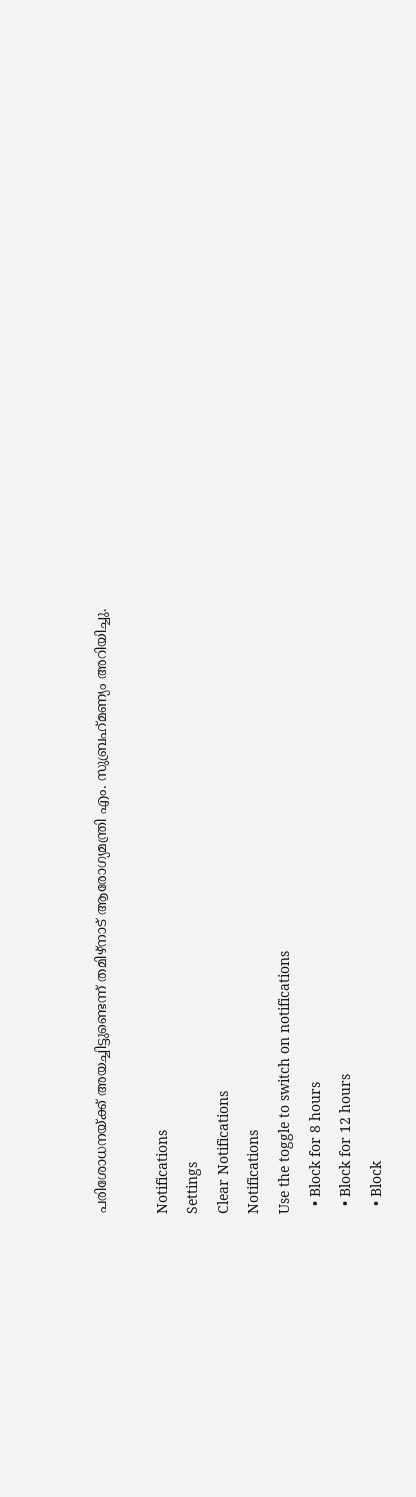പരിശോധനയ്ക്ക് അയച്ചിട്ടുണ്ടെന്ന് തമിഴ്‌നാട് ആരോഗ്യമന്ത്രി എം. സുബ്രഹ്‌മണ്യം അറിയിച്ചു.

Notifications
Settings
Clear Notifications
Notifications
Use the toggle to switch on notifications
  • Block for 8 hours
  • Block for 12 hours
  • Block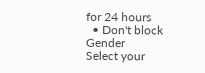for 24 hours
  • Don't block
Gender
Select your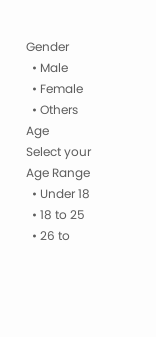Gender
  • Male
  • Female
  • Others
Age
Select your Age Range
  • Under 18
  • 18 to 25
  • 26 to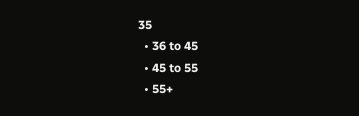35
  • 36 to 45
  • 45 to 55
  • 55+